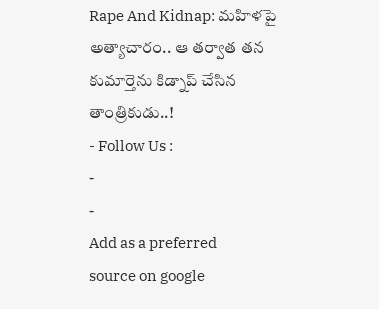Rape And Kidnap: మహిళపై అత్యాచారం.. ఆ తర్వాత తన కుమార్తెను కిడ్నాప్ చేసిన తాంత్రికుడు..!
- Follow Us :
-
-
Add as a preferred
source on google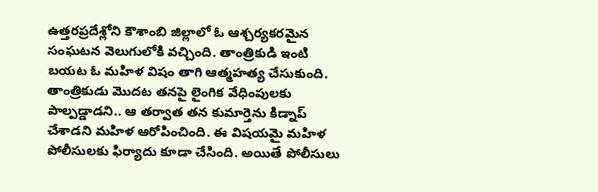ఉత్తరప్రదేశ్లోని కౌశాంబి జిల్లాలో ఓ ఆశ్చర్యకరమైన సంఘటన వెలుగులోకి వచ్చింది. తాంత్రికుడి ఇంటి బయట ఓ మహిళ విషం తాగి ఆత్మహత్య చేసుకుంది. తాంత్రికుడు మొదట తనపై లైంగిక వేధింపులకు పాల్పడ్డాడని.. ఆ తర్వాత తన కుమార్తెను కిడ్నాప్ చేశాడని మహిళ ఆరోపించింది. ఈ విషయమై మహిళ పోలీసులకు ఫిర్యాదు కూడా చేసింది. అయితే పోలీసులు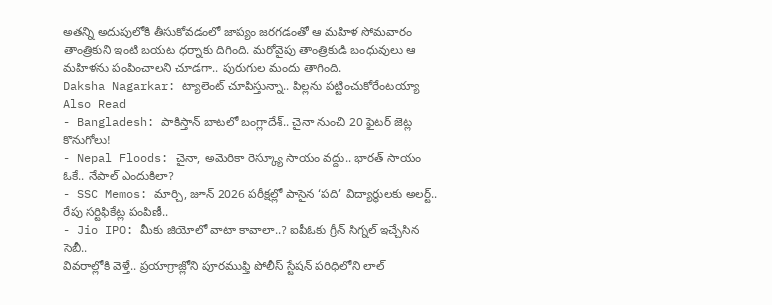అతన్ని అదుపులోకి తీసుకోవడంలో జాప్యం జరగడంతో ఆ మహిళ సోమవారం తాంత్రికుని ఇంటి బయట ధర్నాకు దిగింది. మరోవైపు తాంత్రికుడి బంధువులు ఆ మహిళను పంపించాలని చూడగా.. పురుగుల మందు తాగింది.
Daksha Nagarkar: ట్యాలెంట్ చూపిస్తున్నా.. పిల్లను పట్టించుకోరేంటయ్యా
Also Read
- Bangladesh: పాకిస్తాన్ బాటలో బంగ్లాదేశ్.. చైనా నుంచి 20 ఫైటర్ జెట్ల కొనుగోలు!
- Nepal Floods: చైనా, అమెరికా రెస్క్యూ సాయం వద్దు.. భారత్ సాయం ఓకే.. నేపాల్ ఎందుకిలా?
- SSC Memos: మార్చి, జూన్ 2026 పరీక్షల్లో పాసైన ‘పది’ విద్యార్థులకు అలర్ట్.. రేపు సర్టిఫికేట్ల పంపిణీ..
- Jio IPO: మీకు జియోలో వాటా కావాలా..? ఐపీఓకు గ్రీన్ సిగ్నల్ ఇచ్చేసిన సెబీ..
వివరాల్లోకి వెళ్తే.. ప్రయాగ్రాజ్లోని పూరముఫ్తి పోలీస్ స్టేషన్ పరిధిలోని లాల్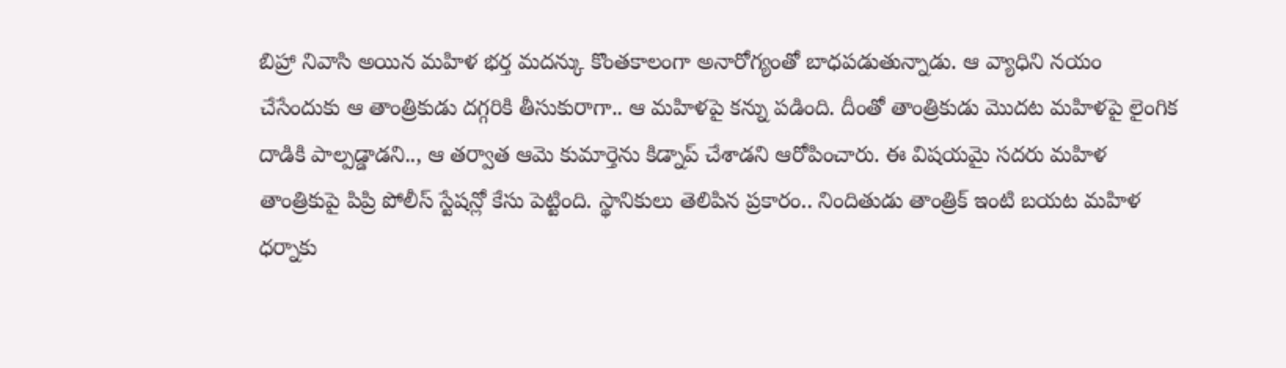బిహ్రా నివాసి అయిన మహిళ భర్త మదన్కు కొంతకాలంగా అనారోగ్యంతో బాధపడుతున్నాడు. ఆ వ్యాధిని నయం చేసేందుకు ఆ తాంత్రికుడు దగ్గరికి తీసుకురాగా.. ఆ మహిళపై కన్ను పడింది. దీంతో తాంత్రికుడు మొదట మహిళపై లైంగిక దాడికి పాల్పడ్డాడని.., ఆ తర్వాత ఆమె కుమార్తెను కిడ్నాప్ చేశాడని ఆరోపించారు. ఈ విషయమై సదరు మహిళ తాంత్రికుపై పిప్రి పోలీస్ స్టేషన్లో కేసు పెట్టింది. స్థానికులు తెలిపిన ప్రకారం.. నిందితుడు తాంత్రిక్ ఇంటి బయట మహిళ ధర్నాకు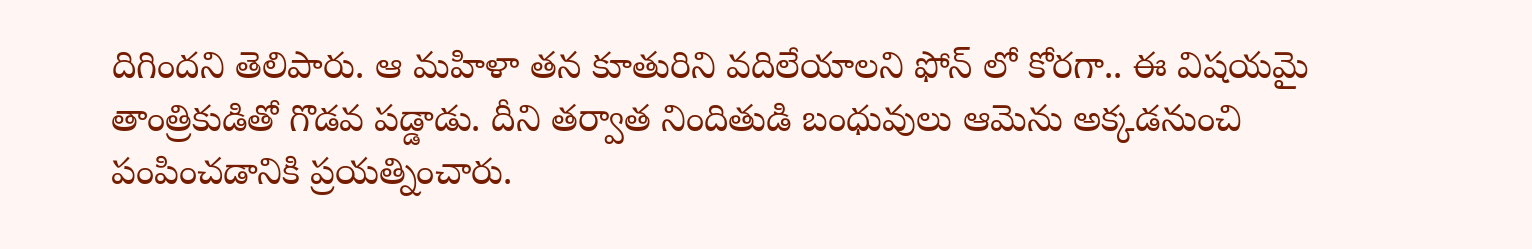దిగిందని తెలిపారు. ఆ మహిళా తన కూతురిని వదిలేయాలని ఫోన్ లో కోరగా.. ఈ విషయమై తాంత్రికుడితో గొడవ పడ్డాడు. దీని తర్వాత నిందితుడి బంధువులు ఆమెను అక్కడనుంచి పంపించడానికి ప్రయత్నించారు.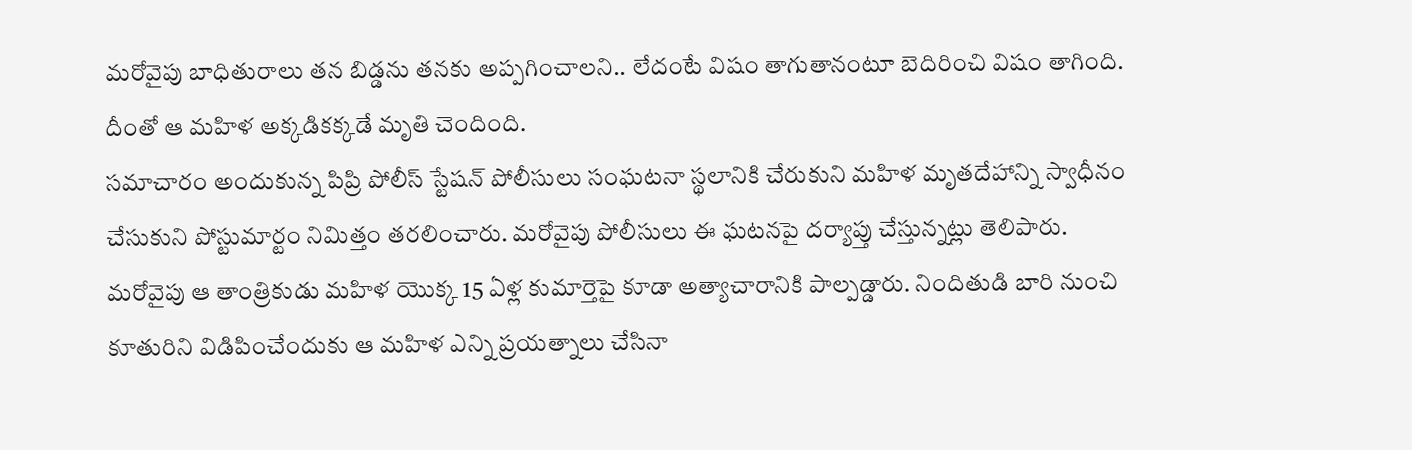మరోవైపు బాధితురాలు తన బిడ్డను తనకు అప్పగించాలని.. లేదంటే విషం తాగుతానంటూ బెదిరించి విషం తాగింది. దీంతో ఆ మహిళ అక్కడికక్కడే మృతి చెందింది.
సమాచారం అందుకున్న పిప్రి పోలీస్ స్టేషన్ పోలీసులు సంఘటనా స్థలానికి చేరుకుని మహిళ మృతదేహాన్ని స్వాధీనం చేసుకుని పోస్టుమార్టం నిమిత్తం తరలించారు. మరోవైపు పోలీసులు ఈ ఘటనపై దర్యాప్తు చేస్తున్నట్లు తెలిపారు. మరోవైపు ఆ తాంత్రికుడు మహిళ యొక్క 15 ఏళ్ల కుమార్తెపై కూడా అత్యాచారానికి పాల్పడ్డారు. నిందితుడి బారి నుంచి కూతురిని విడిపించేందుకు ఆ మహిళ ఎన్ని ప్రయత్నాలు చేసినా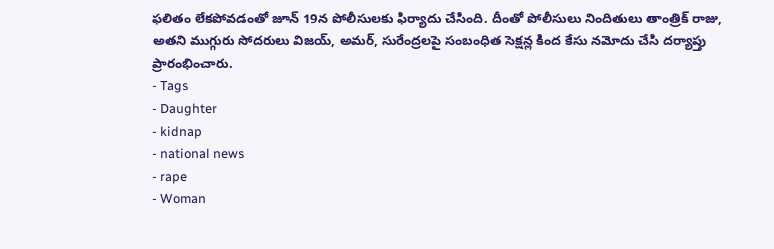ఫలితం లేకపోవడంతో జూన్ 19న పోలీసులకు ఫిర్యాదు చేసింది. దీంతో పోలీసులు నిందితులు తాంత్రిక్ రాజు, అతని ముగ్గురు సోదరులు విజయ్, అమర్, సురేంద్రలపై సంబంధిత సెక్షన్ల కింద కేసు నమోదు చేసి దర్యాప్తు ప్రారంభించారు.
- Tags
- Daughter
- kidnap
- national news
- rape
- Woman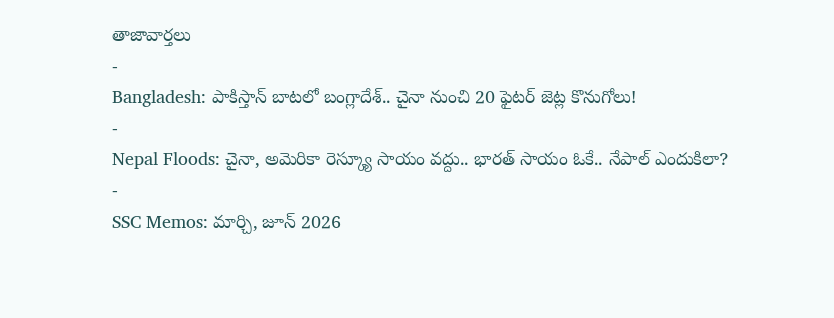తాజావార్తలు
-
Bangladesh: పాకిస్తాన్ బాటలో బంగ్లాదేశ్.. చైనా నుంచి 20 ఫైటర్ జెట్ల కొనుగోలు!
-
Nepal Floods: చైనా, అమెరికా రెస్క్యూ సాయం వద్దు.. భారత్ సాయం ఓకే.. నేపాల్ ఎందుకిలా?
-
SSC Memos: మార్చి, జూన్ 2026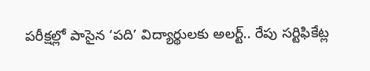పరీక్షల్లో పాసైన ‘పది’ విద్యార్థులకు అలర్ట్.. రేపు సర్టిఫికేట్ల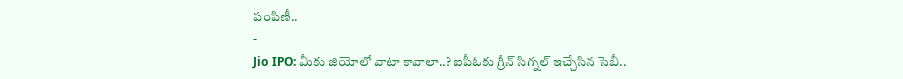పంపిణీ..
-
Jio IPO: మీకు జియోలో వాటా కావాలా..? ఐపీఓకు గ్రీన్ సిగ్నల్ ఇచ్చేసిన సెబీ..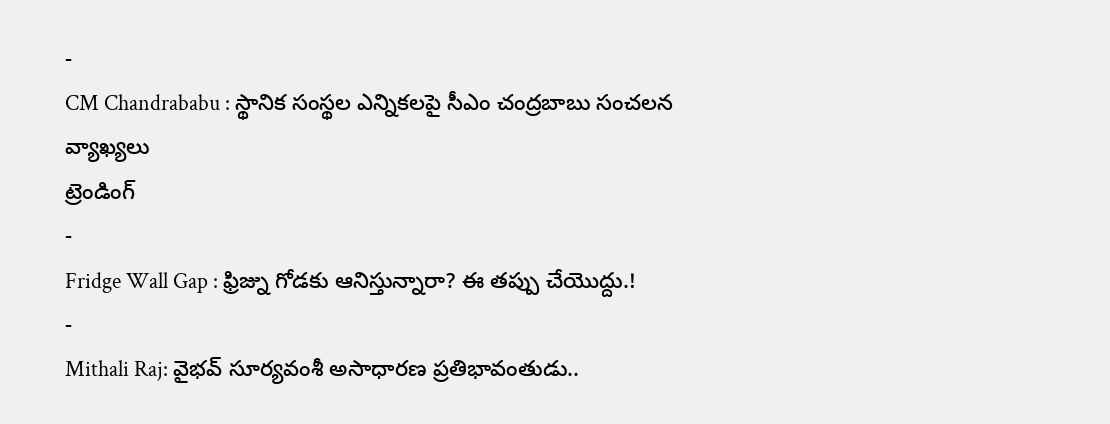-
CM Chandrababu : స్థానిక సంస్థల ఎన్నికలపై సీఎం చంద్రబాబు సంచలన వ్యాఖ్యలు
ట్రెండింగ్
-
Fridge Wall Gap : ఫ్రిజ్ను గోడకు ఆనిస్తున్నారా? ఈ తప్పు చేయొద్దు.!
-
Mithali Raj: వైభవ్ సూర్యవంశీ అసాధారణ ప్రతిభావంతుడు..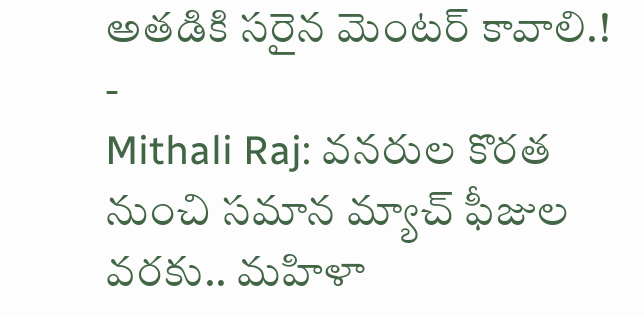అతడికి సరైన మెంటర్ కావాలి.!
-
Mithali Raj: వనరుల కొరత నుంచి సమాన మ్యాచ్ ఫీజుల వరకు.. మహిళా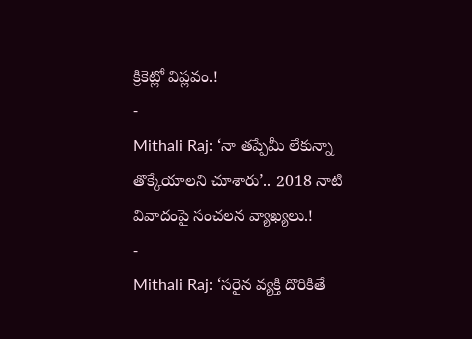క్రికెట్లో విప్లవం.!
-
Mithali Raj: ‘నా తప్పేమీ లేకున్నా తొక్కేయాలని చూశారు’.. 2018 నాటి వివాదంపై సంచలన వ్యాఖ్యలు.!
-
Mithali Raj: ‘సరైన వ్యక్తి దొరికితే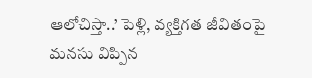ఆలోచిస్తా..’ పెళ్లి, వ్యక్తిగత జీవితంపై మనసు విప్పిన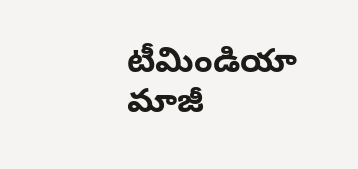టీమిండియా మాజీ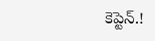కెప్టెన్.!